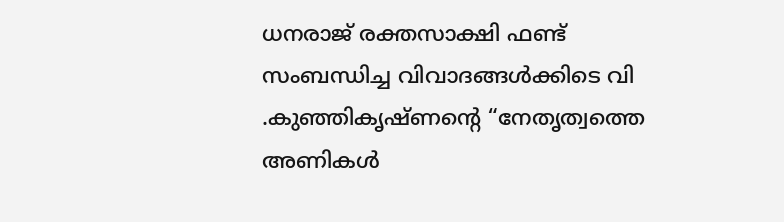ധനരാജ് രക്തസാക്ഷി ഫണ്ട് സംബന്ധിച്ച വിവാദങ്ങൾക്കിടെ വി .കുഞ്ഞികൃഷ്ണന്റെ “നേതൃത്വത്തെ അണികള്‍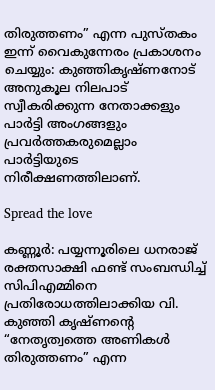തിരുത്തണം” എന്ന പുസ്തകം ഇന്ന് വൈകുന്നേരം പ്രകാശനം ചെയ്യും: കുഞ്ഞികൃഷ്ണനോട് അനുകൂല നിലപാട് സ്വീകരിക്കുന്ന നേതാക്കളും പാർട്ടി അംഗങ്ങളും പ്രവർത്തകരുമെല്ലാം പാർട്ടിയുടെ നിരീക്ഷണത്തിലാണ്.

Spread the love

കണ്ണൂർ: പയ്യന്നൂരിലെ ധനരാജ് രക്തസാക്ഷി ഫണ്ട് സംബന്ധിച്ച്‌ സിപിഎമ്മിനെ പ്രതിരോധത്തിലാക്കിയ വി. കുഞ്ഞി കൃഷ്ണന്റെ “നേതൃത്വത്തെ അണികള്‍ തിരുത്തണം” എന്ന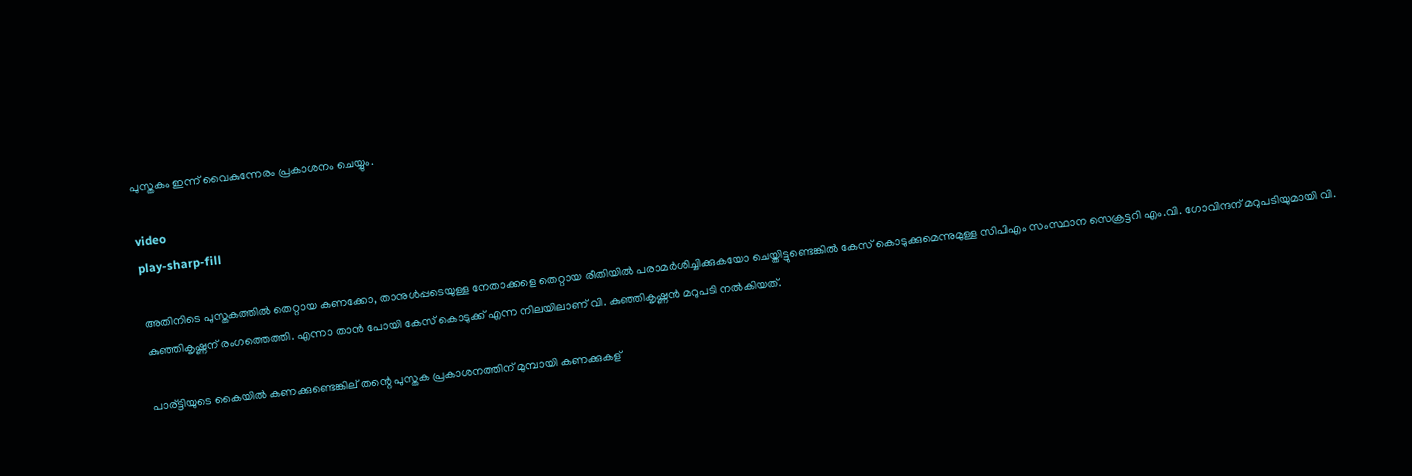പുസ്തകം ഇന്ന് വൈകുന്നേരം പ്രകാശനം ചെയ്യും.

video
play-sharp-fill

അതിനിടെ പുസ്തകത്തില്‍ തെറ്റായ കണക്കോ, താനുള്‍പ്പടെയുള്ള നേതാക്കളെ തെറ്റായ രീതിയില്‍ പരാമർശിച്ചിക്കുകയോ ചെയ്തിട്ടുണ്ടെങ്കില്‍ കേസ് കൊടുക്കുമെന്നുമുള്ള സിപിഎം സംസ്ഥാന സെക്രട്ടറി എം.വി. ഗോവിന്ദന് മറുപടിയുമായി വി. കുഞ്ഞികൃഷ്ണന് രംഗത്തെത്തി. എന്നാ താൻ പോയി കേസ് കൊടുക്ക് എന്ന നിലയിലാണ് വി. കുഞ്ഞികൃഷ്ണൻ മറുപടി നല്‍കിയത്.

പാര്ട്ടിയുടെ കൈയില്‍ കണക്കുണ്ടെങ്കില് തന്റെ പുസ്തക പ്രകാശനത്തിന് മുമ്പായി കണക്കുകള്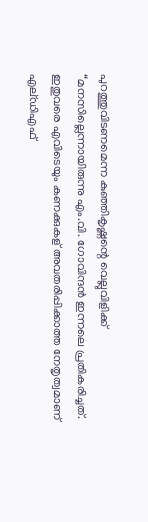പുറത്തുവിടണമെന്ന കുഞ്ഞികൃഷ്ണന്റെ വെല്ലുവിളിക്ക് “മനസില്ലെന്നായിരുന്നു എം.വി. ഗോവിന്ദൻ ഇന്നലെ പ്രതികരിച്ചത്.
ഇതുവരെ എവിടെയും കണക്കുകള് അവതരിപ്പിക്കാത്ത നേതൃത്വമാണ് എല്ഡിഎഫ്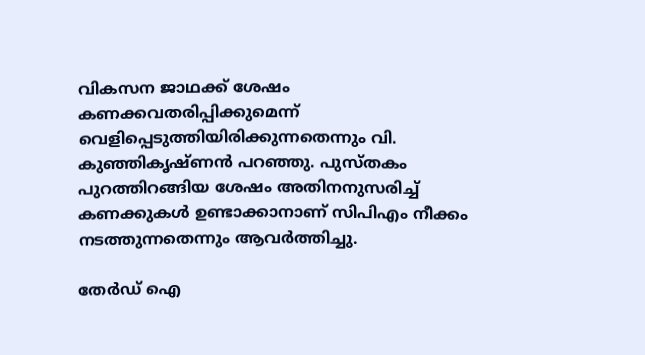വികസന ജാഥക്ക് ശേഷം കണക്കവതരിപ്പിക്കുമെന്ന് വെളിപ്പെടുത്തിയിരിക്കുന്നതെന്നും വി. കുഞ്ഞികൃഷ്ണൻ പറഞ്ഞു. പുസ്തകം പുറത്തിറങ്ങിയ ശേഷം അതിനനുസരിച്ച്‌ കണക്കുകള്‍ ഉണ്ടാക്കാനാണ് സിപിഎം നീക്കം നടത്തുന്നതെന്നും ആവർത്തിച്ചു.

തേർഡ് ഐ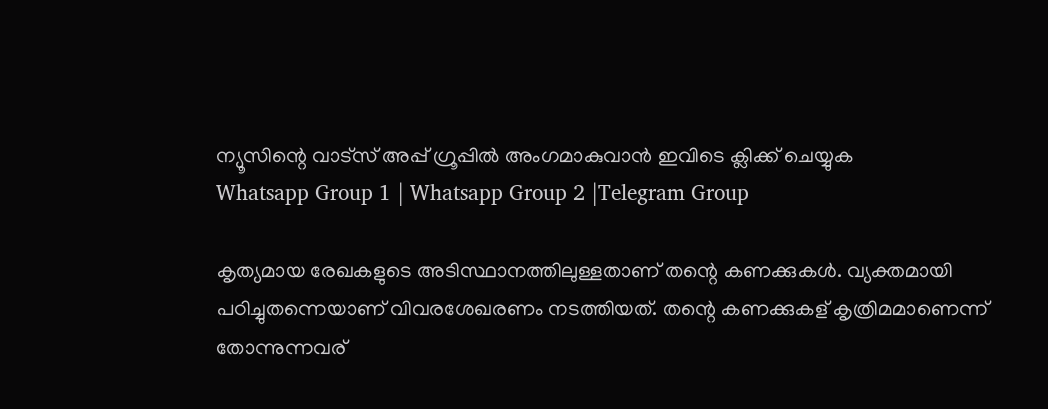ന്യൂസിന്റെ വാട്സ് അപ്പ് ഗ്രൂപ്പിൽ അംഗമാകുവാൻ ഇവിടെ ക്ലിക്ക് ചെയ്യുക
Whatsapp Group 1 | Whatsapp Group 2 |Telegram Group

കൃത്യമായ രേഖകളുടെ അടിസ്ഥാനത്തിലുള്ളതാണ് തന്റെ കണക്കുകള്‍. വ്യക്തമായി പഠിച്ചുതന്നെയാണ് വിവരശേഖരണം നടത്തിയത്. തന്റെ കണക്കുകള് കൃത്രിമമാണെന്ന് തോന്നുന്നവര്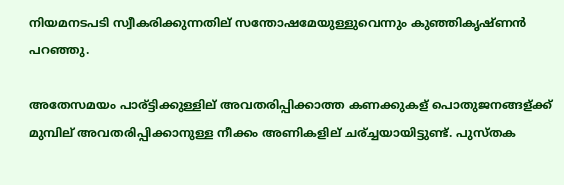നിയമനടപടി സ്വീകരിക്കുന്നതില് സന്തോഷമേയുള്ളുവെന്നും കുഞ്ഞികൃഷ്ണൻ പറഞ്ഞു.

അതേസമയം പാര്ട്ടിക്കുള്ളില് അവതരിപ്പിക്കാത്ത കണക്കുകള് പൊതുജനങ്ങള്ക്ക് മുമ്പില് അവതരിപ്പിക്കാനുള്ള നീക്കം അണികളില് ചര്ച്ചയായിട്ടുണ്ട്. പുസ്തക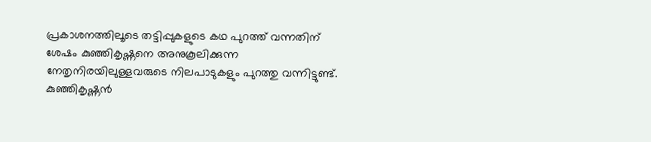പ്രകാശനത്തിലൂടെ തട്ടിപ്പുകളുടെ കഥ പുറത്ത് വന്നതിന് ശേഷം കുഞ്ഞികൃഷ്ണനെ അനുകൂലിക്കുന്ന നേതൃനിരയിലുള്ളവരുടെ നിലപാടുകളും പുറത്തു വന്നിട്ടുണ്ട്. കുഞ്ഞികൃഷ്ണൻ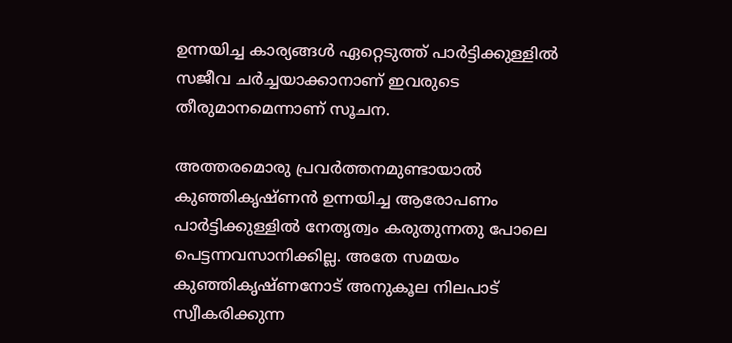ഉന്നയിച്ച കാര്യങ്ങള്‍ ഏറ്റെടുത്ത് പാർട്ടിക്കുള്ളില്‍ സജീവ ചർച്ചയാക്കാനാണ് ഇവരുടെ തീരുമാനമെന്നാണ് സൂചന.

അത്തരമൊരു പ്രവർത്തനമുണ്ടായാല്‍ കുഞ്ഞികൃഷ്ണൻ ഉന്നയിച്ച ആരോപണം പാർട്ടിക്കുള്ളില്‍ നേതൃത്വം കരുതുന്നതു പോലെ പെട്ടന്നവസാനിക്കില്ല. അതേ സമയം കുഞ്ഞികൃഷ്ണനോട് അനുകൂല നിലപാട് സ്വീകരിക്കുന്ന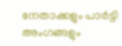നേതാക്കളും പാർട്ടി അംഗങ്ങളും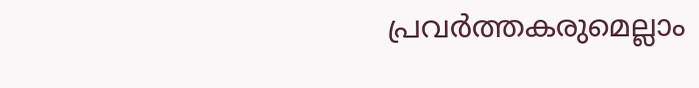പ്രവർത്തകരുമെല്ലാം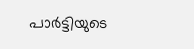പാർട്ടിയുടെ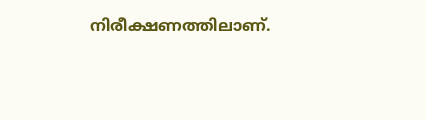നിരീക്ഷണത്തിലാണ്.